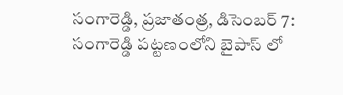సంగారెడ్డి, ప్రజాతంత్ర, డిసెంబర్ 7: సంగారెడ్డి పట్టణంలోని బైపాస్ లో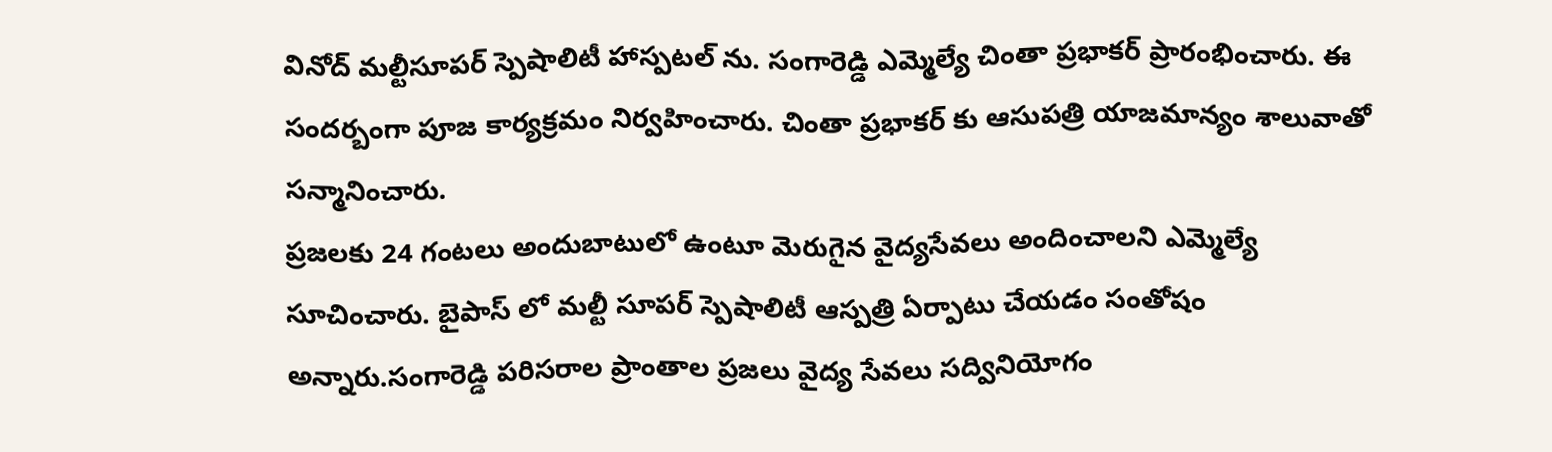వినోద్ మల్టీసూపర్ స్పెషాలిటీ హాస్పటల్ ను. సంగారెడ్డి ఎమ్మెల్యే చింతా ప్రభాకర్ ప్రారంభించారు. ఈ సందర్బంగా పూజ కార్యక్రమం నిర్వహించారు. చింతా ప్రభాకర్ కు ఆసుపత్రి యాజమాన్యం శాలువాతో సన్మానించారు.
ప్రజలకు 24 గంటలు అందుబాటులో ఉంటూ మెరుగైన వైద్యసేవలు అందించాలని ఎమ్మెల్యే సూచించారు. బైపాస్ లో మల్టీ సూపర్ స్పెషాలిటీ ఆస్పత్రి ఏర్పాటు చేయడం సంతోషం అన్నారు.సంగారెడ్డి పరిసరాల ప్రాంతాల ప్రజలు వైద్య సేవలు సద్వినియోగం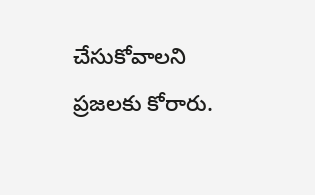చేసుకోవాలని ప్రజలకు కోరారు.